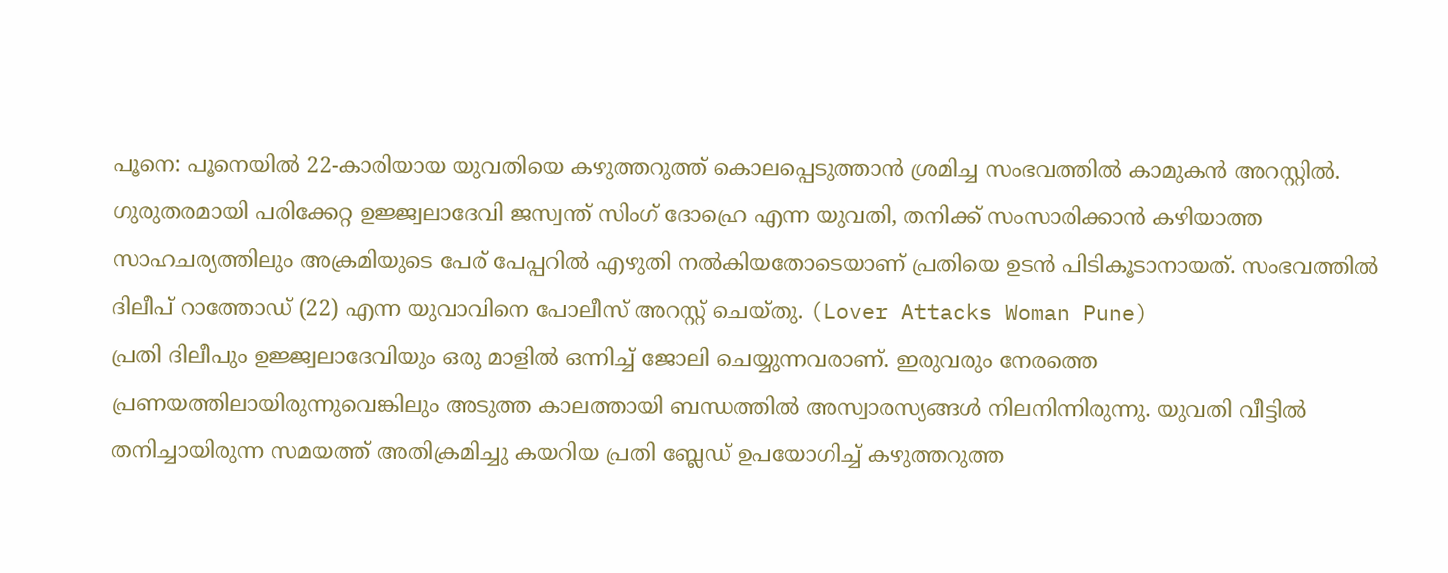പൂനെ: പൂനെയിൽ 22-കാരിയായ യുവതിയെ കഴുത്തറുത്ത് കൊലപ്പെടുത്താൻ ശ്രമിച്ച സംഭവത്തിൽ കാമുകൻ അറസ്റ്റിൽ. ഗുരുതരമായി പരിക്കേറ്റ ഉജ്ജ്വലാദേവി ജസ്വന്ത് സിംഗ് ദോഹ്രെ എന്ന യുവതി, തനിക്ക് സംസാരിക്കാൻ കഴിയാത്ത സാഹചര്യത്തിലും അക്രമിയുടെ പേര് പേപ്പറിൽ എഴുതി നൽകിയതോടെയാണ് പ്രതിയെ ഉടൻ പിടികൂടാനായത്. സംഭവത്തിൽ ദിലീപ് റാത്തോഡ് (22) എന്ന യുവാവിനെ പോലീസ് അറസ്റ്റ് ചെയ്തു. (Lover Attacks Woman Pune)
പ്രതി ദിലീപും ഉജ്ജ്വലാദേവിയും ഒരു മാളിൽ ഒന്നിച്ച് ജോലി ചെയ്യുന്നവരാണ്. ഇരുവരും നേരത്തെ പ്രണയത്തിലായിരുന്നുവെങ്കിലും അടുത്ത കാലത്തായി ബന്ധത്തിൽ അസ്വാരസ്യങ്ങൾ നിലനിന്നിരുന്നു. യുവതി വീട്ടിൽ തനിച്ചായിരുന്ന സമയത്ത് അതിക്രമിച്ചു കയറിയ പ്രതി ബ്ലേഡ് ഉപയോഗിച്ച് കഴുത്തറുത്ത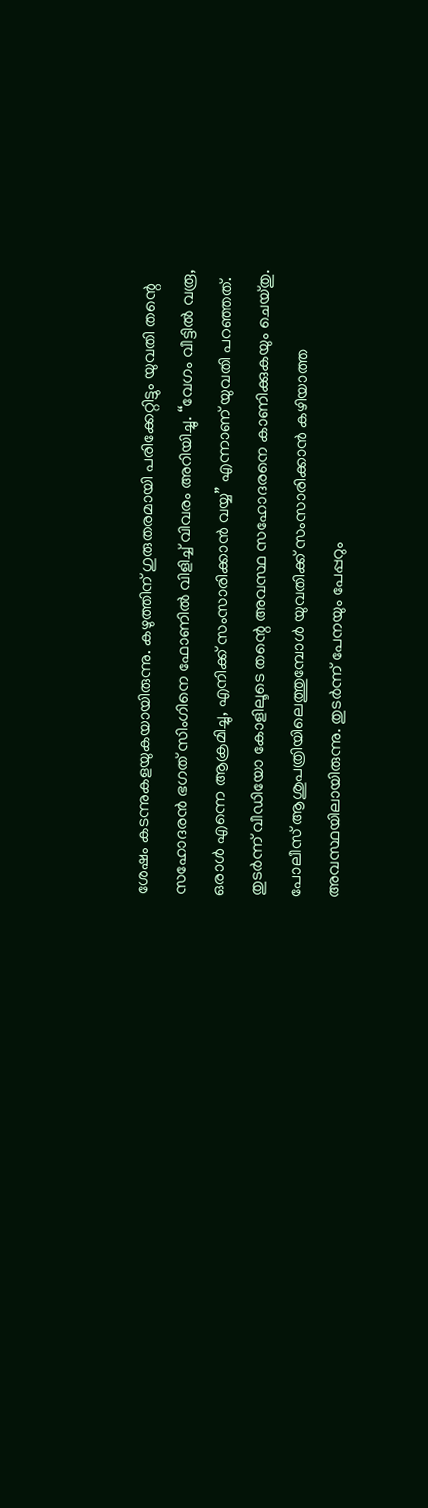ശേഷം കടന്നുകളയുകയായിരുന്നു. കഴുത്തിന് ഗുരുതരമായി പരിക്കേറ്റിട്ടും യുവതി തന്റെ സഹോദരൻ ഭഗത് സിംഗിനെ ഫോണിൽ വിളിച്ച് വിവരം അറിയിച്ചു. “വേഗം വീട്ടിൽ വരൂ, ഒരാൾ എന്നെ ആക്രമിച്ചു, എനിക്ക് സംസാരിക്കാൻ വയ്യ” എന്നാണ് യുവതി പറഞ്ഞത്. തുടർന്ന് വീഡിയോ കോളിലൂടെ തന്റെ അവസ്ഥ സഹോദരനെ കാണിക്കുകയും ചെയ്തു.
പോലീസ് ആശുപത്രിയിലെത്തുമ്പോൾ യുവതിക്ക് സംസാരിക്കാൻ കഴിയാത്ത അവസ്ഥയിലായിരുന്നു. തുടർന്ന് പേനയും പേപ്പറും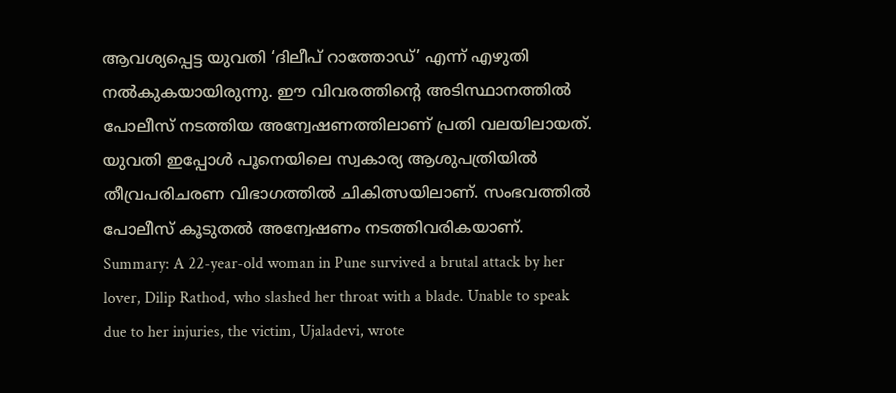ആവശ്യപ്പെട്ട യുവതി ‘ദിലീപ് റാത്തോഡ്’ എന്ന് എഴുതി നൽകുകയായിരുന്നു. ഈ വിവരത്തിന്റെ അടിസ്ഥാനത്തിൽ പോലീസ് നടത്തിയ അന്വേഷണത്തിലാണ് പ്രതി വലയിലായത്.
യുവതി ഇപ്പോൾ പൂനെയിലെ സ്വകാര്യ ആശുപത്രിയിൽ തീവ്രപരിചരണ വിഭാഗത്തിൽ ചികിത്സയിലാണ്. സംഭവത്തിൽ പോലീസ് കൂടുതൽ അന്വേഷണം നടത്തിവരികയാണ്.
Summary: A 22-year-old woman in Pune survived a brutal attack by her lover, Dilip Rathod, who slashed her throat with a blade. Unable to speak due to her injuries, the victim, Ujaladevi, wrote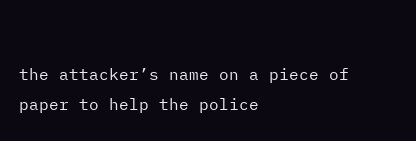the attacker’s name on a piece of paper to help the police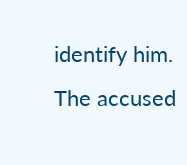identify him. The accused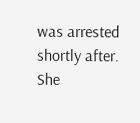was arrested shortly after. She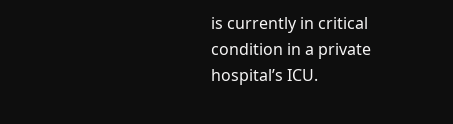is currently in critical condition in a private hospital’s ICU.